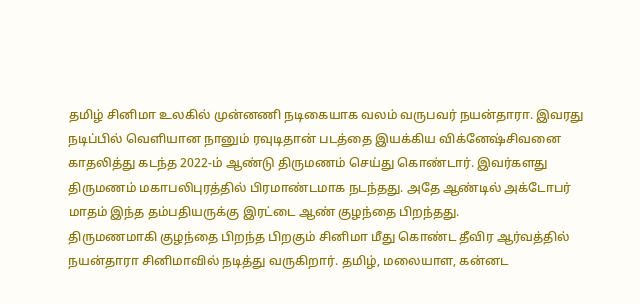தமிழ் சினிமா உலகில் முன்னணி நடிகையாக வலம் வருபவர் நயன்தாரா. இவரது நடிப்பில் வெளியான நானும் ரவுடிதான் படத்தை இயக்கிய விக்னேஷ்சிவனை காதலித்து கடந்த 2022-ம் ஆண்டு திருமணம் செய்து கொண்டார். இவர்களது திருமணம் மகாபலிபுரத்தில் பிரமாண்டமாக நடந்தது. அதே ஆண்டில் அக்டோபர் மாதம் இந்த தம்பதியருக்கு இரட்டை ஆண் குழந்தை பிறந்தது.
திருமணமாகி குழந்தை பிறந்த பிறகும் சினிமா மீது கொண்ட தீவிர ஆர்வத்தில் நயன்தாரா சினிமாவில் நடித்து வருகிறார். தமிழ், மலையாள, கன்னட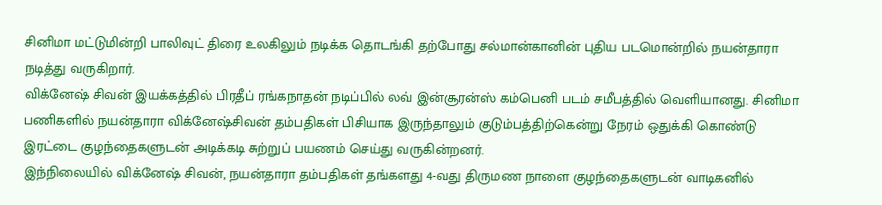சினிமா மட்டுமின்றி பாலிவுட் திரை உலகிலும் நடிக்க தொடங்கி தற்போது சல்மான்கானின் புதிய படமொன்றில் நயன்தாரா நடித்து வருகிறார்.
விக்னேஷ் சிவன் இயக்கத்தில் பிரதீப் ரங்கநாதன் நடிப்பில் லவ் இன்சூரன்ஸ் கம்பெனி படம் சமீபத்தில் வெளியானது. சினிமா பணிகளில் நயன்தாரா விக்னேஷ்சிவன் தம்பதிகள் பிசியாக இருந்தாலும் குடும்பத்திற்கென்று நேரம் ஒதுக்கி கொண்டு இரட்டை குழந்தைகளுடன் அடிக்கடி சுற்றுப் பயணம் செய்து வருகின்றனர்.
இந்நிலையில் விக்னேஷ் சிவன், நயன்தாரா தம்பதிகள் தங்களது 4-வது திருமண நாளை குழந்தைகளுடன் வாடிகனில்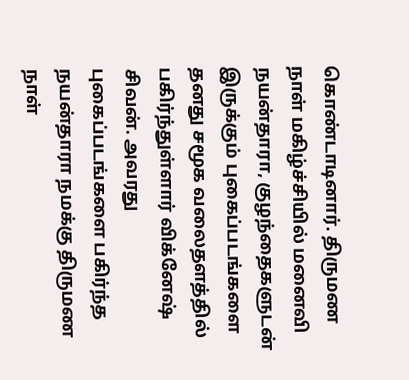கொண்டாடினார். திருமண நாள் மகிழ்ச்சியில் மனைவி நயன்தாரா, குழந்தைகளுடன் இருக்கும் புகைப்படங்களை தனது சமூக வலைதளத்தில் பகிர்ந்துள்ளார் விக்னேஷ் சிவன். அவரது புகைப்படங்களை பகிர்ந்த நயன்தாரா நமக்கு திருமண நாள்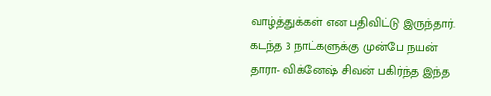வாழ்த்துக்கள் என பதிவிட்டு இருந்தார். கடந்த 3 நாட்களுக்கு முன்பே நயன் தாரா- விக்னேஷ் சிவன் பகிர்ந்த இந்த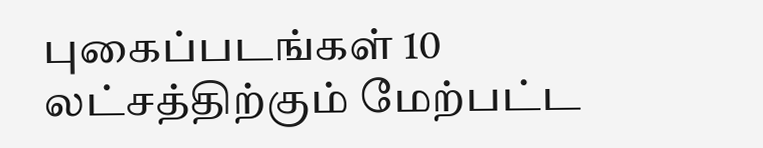புகைப்படங்கள் 10 லட்சத்திற்கும் மேற்பட்ட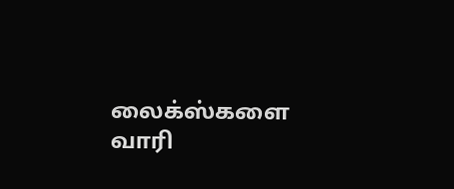லைக்ஸ்களை வாரி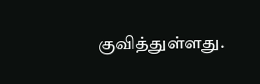குவித்துள்ளது.